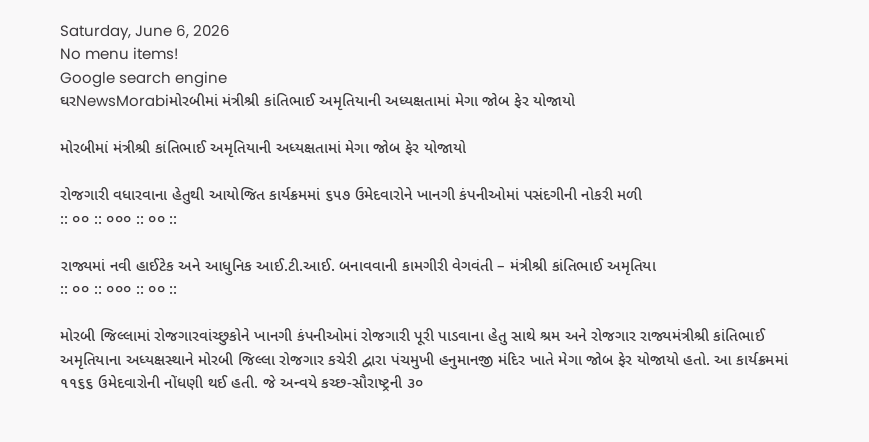Saturday, June 6, 2026
No menu items!
Google search engine
ઘરNewsMorabiમોરબીમાં મંત્રીશ્રી કાંતિભાઈ અમૃતિયાની અધ્યક્ષતામાં મેગા જોબ ફેર યોજાયો

મોરબીમાં મંત્રીશ્રી કાંતિભાઈ અમૃતિયાની અધ્યક્ષતામાં મેગા જોબ ફેર યોજાયો

રોજગારી વધારવાના હેતુથી આયોજિત કાર્યક્રમમાં ૬૫૭ ઉમેદવારોને ખાનગી કંપનીઓમાં પસંદગીની નોકરી મળી
:: ૦૦ :: ૦૦૦ :: ૦૦ ::

રાજ્યમાં નવી હાઈટેક અને આધુનિક આઈ.ટી.આઈ. બનાવવાની કામગીરી વેગવંતી – મંત્રીશ્રી કાંતિભાઈ અમૃતિયા
:: ૦૦ :: ૦૦૦ :: ૦૦ ::

મોરબી જિલ્લામાં રોજગારવાંચ્છુકોને ખાનગી કંપનીઓમાં રોજગારી પૂરી પાડવાના હેતુ સાથે શ્રમ અને રોજગાર રાજ્યમંત્રીશ્રી કાંતિભાઈ અમૃતિયાના અધ્યક્ષસ્થાને મોરબી જિલ્લા રોજગાર કચેરી દ્વારા પંચમુખી હનુમાનજી મંદિર ખાતે મેગા જોબ ફેર યોજાયો હતો. આ કાર્યક્રમમાં ૧૧૬૬ ઉમેદવારોની નોંધણી થઈ હતી. જે અન્વયે કચ્છ-સૌરાષ્ટ્રની ૩૦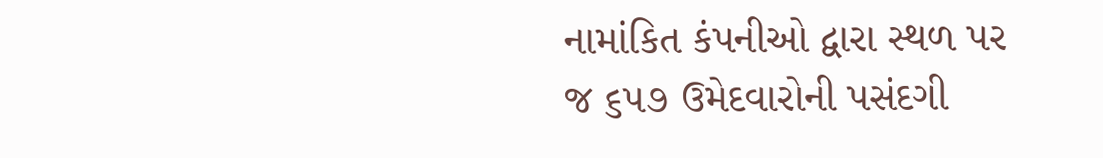નામાંકિત કંપનીઓ દ્વારા સ્થળ પર જ ૬૫૭ ઉમેદવારોની પસંદગી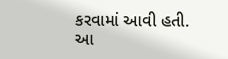કરવામાં આવી હતી. આ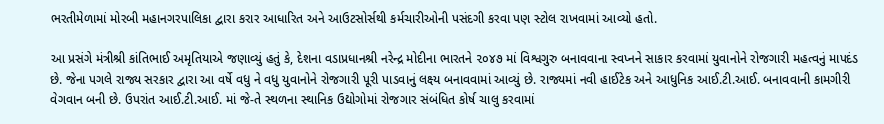ભરતીમેળામાં મોરબી મહાનગરપાલિકા દ્વારા કરાર આધારિત અને આઉટસોર્સથી કર્મચારીઓની પસંદગી કરવા પણ સ્ટોલ રાખવામાં આવ્યો હતો.

આ પ્રસંગે મંત્રીશ્રી કાંતિભાઈ અમૃતિયાએ જણાવ્યું હતું કે, દેશના વડાપ્રધાનશ્રી નરેન્દ્ર મોદીના ભારતને ૨૦૪૭ માં વિશ્વગુરુ બનાવવાના સ્વપ્નને સાકાર કરવામાં યુવાનોને રોજગારી મહત્વનું માપદંડ છે. જેના પગલે રાજ્ય સરકાર દ્વારા આ વર્ષે વધુ ને વધુ યુવાનોને રોજગારી પૂરી પાડવાનું લક્ષ્ય બનાવવામાં આવ્યું છે. રાજ્યમાં નવી હાઈટેક અને આધુનિક આઈ.ટી.આઈ. બનાવવાની કામગીરી વેગવાન બની છે. ઉપરાંત આઈ.ટી.આઈ. માં જે-તે સ્થળના સ્થાનિક ઉદ્યોગોમાં રોજગાર સંબંધિત કોર્ષ ચાલુ કરવામાં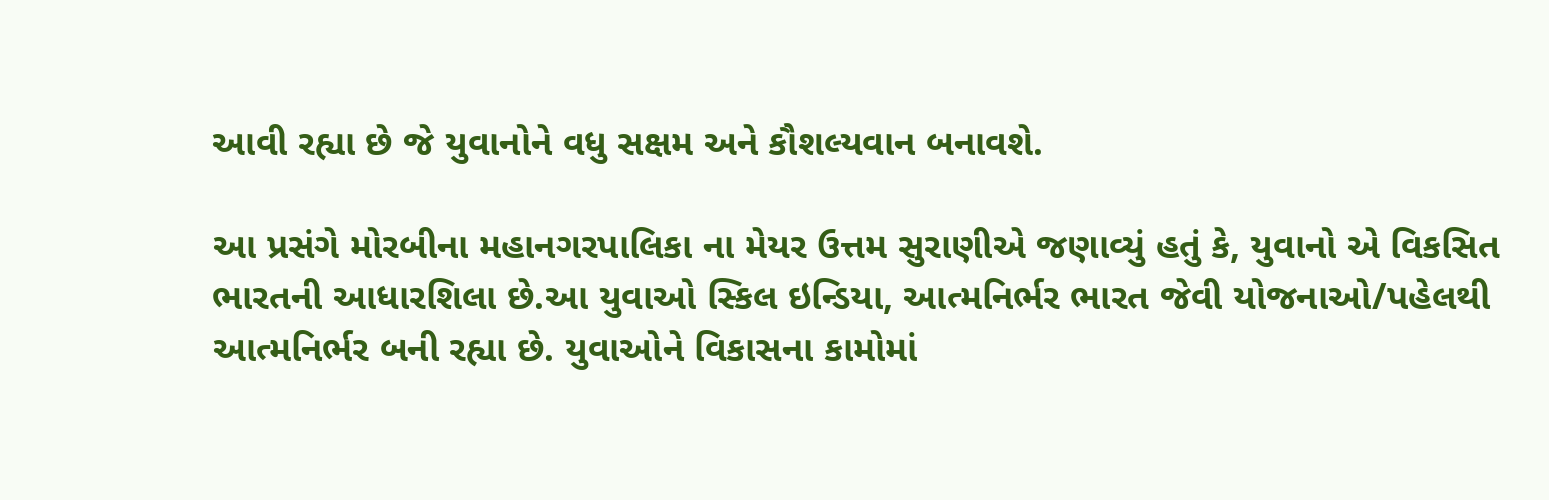આવી રહ્યા છે જે યુવાનોને વધુ સક્ષમ અને કૌશલ્યવાન બનાવશે.

આ પ્રસંગે મોરબીના મહાનગરપાલિકા ના મેયર ઉત્તમ સુરાણીએ જણાવ્યું હતું કે, યુવાનો એ વિકસિત ભારતની આધારશિલા છે.આ યુવાઓ સ્કિલ ઇન્ડિયા, આત્મનિર્ભર ભારત જેવી યોજનાઓ/પહેલથી આત્મનિર્ભર બની રહ્યા છે. યુવાઓને વિકાસના કામોમાં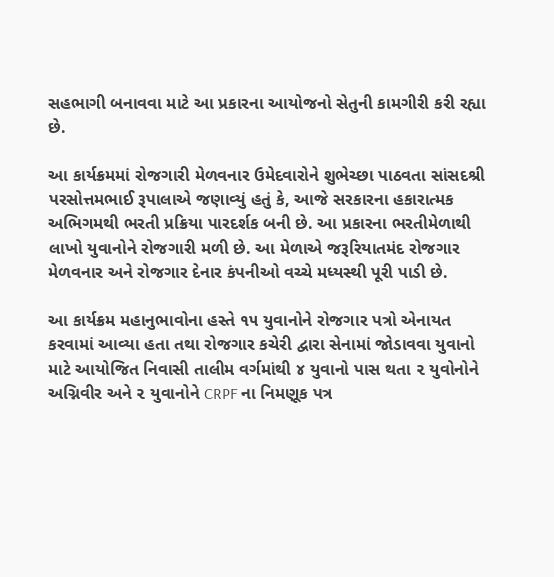સહભાગી બનાવવા માટે આ પ્રકારના આયોજનો સેતુની કામગીરી કરી રહ્યા છે.

આ કાર્યક્રમમાં રોજગારી મેળવનાર ઉમેદવારોને શુભેચ્છા પાઠવતા સાંસદશ્રી પરસોત્તમભાઈ રૂપાલાએ જણાવ્યું હતું કે, આજે સરકારના હકારાત્મક અભિગમથી ભરતી પ્રક્રિયા પારદર્શક બની છે. આ પ્રકારના ભરતીમેળાથી લાખો યુવાનોને રોજગારી મળી છે. આ મેળાએ જરૂરિયાતમંદ રોજગાર મેળવનાર અને રોજગાર દેનાર કંપનીઓ વચ્ચે મધ્યસ્થી પૂરી પાડી છે.

આ કાર્યક્રમ મહાનુભાવોના હસ્તે ૧૫ યુવાનોને રોજગાર પત્રો એનાયત કરવામાં આવ્યા હતા તથા રોજગાર કચેરી દ્વારા સેનામાં જોડાવવા યુવાનો માટે આયોજિત નિવાસી તાલીમ વર્ગમાંથી ૪ યુવાનો પાસ થતા ૨ યુવોનોને અગ્નિવીર અને ૨ યુવાનોને CRPF ના નિમણૂક પત્ર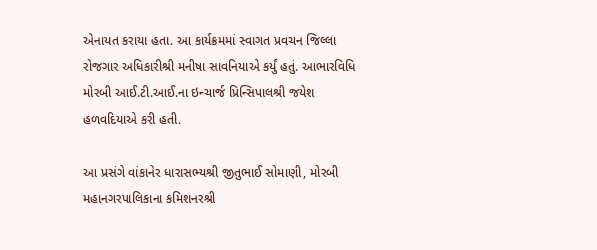એનાયત કરાયા હતા. આ કાર્યક્રમમાં સ્વાગત પ્રવચન જિલ્લા રોજગાર અધિકારીશ્રી મનીષા સાવનિયાએ કર્યું હતું. આભારવિધિ મોરબી આઈ.ટી.આઈ.ના ઇન્ચાર્જ પ્રિન્સિપાલશ્રી જયેશ હળવદિયાએ કરી હતી.

આ પ્રસંગે વાંકાનેર ધારાસભ્યશ્રી જીતુભાઈ સોમાણી, મોરબી મહાનગરપાલિકાના કમિશનરશ્રી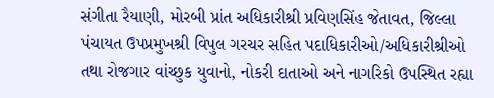સંગીતા રૈયાણી, મોરબી પ્રાંત અધિકારીશ્રી પ્રવિણસિંહ જેતાવત, જિલ્લા પંચાયત ઉપપ્રમુખશ્રી વિપુલ ગરચર સહિત પદાધિકારીઓ/અધિકારીશ્રીઓ તથા રોજગાર વાંચ્છુક યુવાનો, નોકરી દાતાઓ અને નાગરિકો ઉપસ્થિત રહ્યા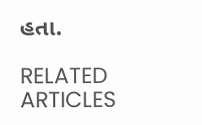હતા.

RELATED ARTICLES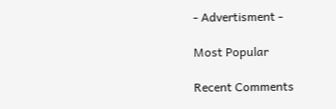- Advertisment -

Most Popular

Recent Comments